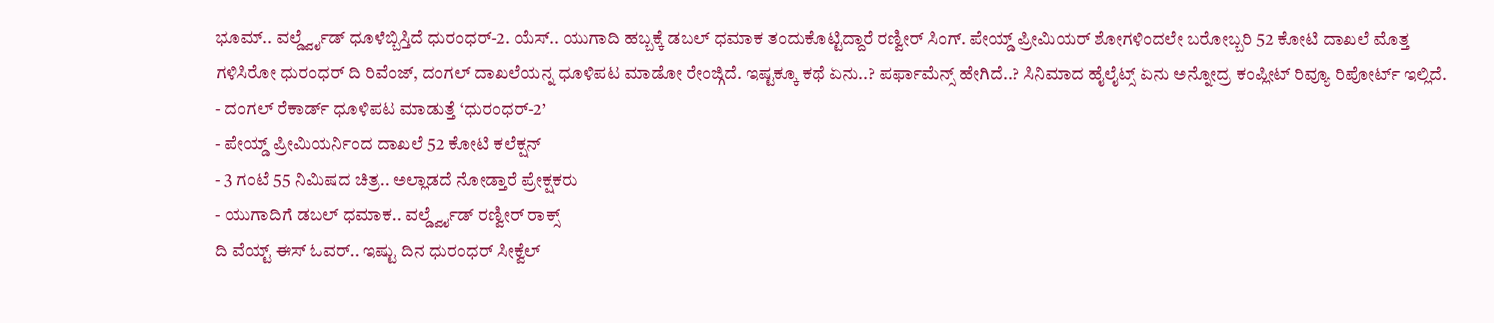ಭೂಮ್.. ವರ್ಲ್ಡ್ವೈಡ್ ಧೂಳೆಬ್ಬಿಸ್ತಿದೆ ಧುರಂಧರ್-2. ಯೆಸ್.. ಯುಗಾದಿ ಹಬ್ಬಕ್ಕೆ ಡಬಲ್ ಧಮಾಕ ತಂದುಕೊಟ್ಟಿದ್ದಾರೆ ರಣ್ವೀರ್ ಸಿಂಗ್. ಪೇಯ್ಡ್ ಪ್ರೀಮಿಯರ್ ಶೋಗಳಿಂದಲೇ ಬರೋಬ್ಬರಿ 52 ಕೋಟಿ ದಾಖಲೆ ಮೊತ್ತ ಗಳಿಸಿರೋ ಧುರಂಧರ್ ದಿ ರಿವೆಂಜ್, ದಂಗಲ್ ದಾಖಲೆಯನ್ನ ಧೂಳಿಪಟ ಮಾಡೋ ರೇಂಜ್ಗಿದೆ. ಇಷ್ಟಕ್ಕೂ ಕಥೆ ಏನು..? ಪರ್ಫಾಮೆನ್ಸ್ ಹೇಗಿದೆ..? ಸಿನಿಮಾದ ಹೈಲೈಟ್ಸ್ ಏನು ಅನ್ನೋದ್ರ ಕಂಪ್ಲೀಟ್ ರಿವ್ಯೂ ರಿಪೋರ್ಟ್ ಇಲ್ಲಿದೆ.
- ದಂಗಲ್ ರೆಕಾರ್ಡ್ ಧೂಳಿಪಟ ಮಾಡುತ್ತೆ ‘ಧುರಂಧರ್-2’
- ಪೇಯ್ಡ್ ಪ್ರೀಮಿಯರ್ನಿಂದ ದಾಖಲೆ 52 ಕೋಟಿ ಕಲೆಕ್ಷನ್
- 3 ಗಂಟೆ 55 ನಿಮಿಷದ ಚಿತ್ರ.. ಅಲ್ಲಾಡದೆ ನೋಡ್ತಾರೆ ಪ್ರೇಕ್ಷಕರು
- ಯುಗಾದಿಗೆ ಡಬಲ್ ಧಮಾಕ.. ವರ್ಲ್ಡ್ವೈಡ್ ರಣ್ವೀರ್ ರಾಕ್ಸ್
ದಿ ವೆಯ್ಟ್ ಈಸ್ ಓವರ್.. ಇಷ್ಟು ದಿನ ಧುರಂಧರ್ ಸೀಕ್ವೆಲ್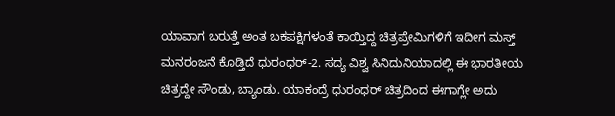ಯಾವಾಗ ಬರುತ್ತೆ ಅಂತ ಬಕಪಕ್ಷಿಗಳಂತೆ ಕಾಯ್ತಿದ್ದ ಚಿತ್ರಪ್ರೇಮಿಗಳಿಗೆ ಇದೀಗ ಮಸ್ತ್ ಮನರಂಜನೆ ಕೊಡ್ತಿದೆ ಧುರಂಧರ್-2. ಸದ್ಯ ವಿಶ್ವ ಸಿನಿದುನಿಯಾದಲ್ಲಿ ಈ ಭಾರತೀಯ ಚಿತ್ರದ್ದೇ ಸೌಂಡು, ಬ್ಯಾಂಡು. ಯಾಕಂದ್ರೆ ಧುರಂಧರ್ ಚಿತ್ರದಿಂದ ಈಗಾಗ್ಲೇ ಅದು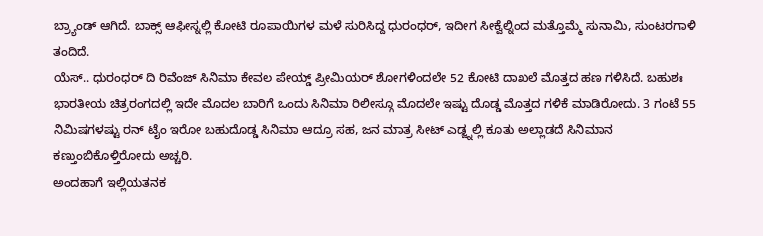ಬ್ರ್ಯಾಂಡ್ ಆಗಿದೆ. ಬಾಕ್ಸ್ ಆಫೀಸ್ನಲ್ಲಿ ಕೋಟಿ ರೂಪಾಯಿಗಳ ಮಳೆ ಸುರಿಸಿದ್ದ ಧುರಂಧರ್, ಇದೀಗ ಸೀಕ್ವೆಲ್ನಿಂದ ಮತ್ತೊಮ್ಮೆ ಸುನಾಮಿ, ಸುಂಟರಗಾಳಿ ತಂದಿದೆ.
ಯೆಸ್.. ಧುರಂಧರ್ ದಿ ರಿವೆಂಜ್ ಸಿನಿಮಾ ಕೇವಲ ಪೇಯ್ಡ್ ಪ್ರೀಮಿಯರ್ ಶೋಗಳಿಂದಲೇ 52 ಕೋಟಿ ದಾಖಲೆ ಮೊತ್ತದ ಹಣ ಗಳಿಸಿದೆ. ಬಹುಶಃ ಭಾರತೀಯ ಚಿತ್ರರಂಗದಲ್ಲಿ ಇದೇ ಮೊದಲ ಬಾರಿಗೆ ಒಂದು ಸಿನಿಮಾ ರಿಲೀಸ್ಗೂ ಮೊದಲೇ ಇಷ್ಟು ದೊಡ್ಡ ಮೊತ್ತದ ಗಳಿಕೆ ಮಾಡಿರೋದು. 3 ಗಂಟೆ 55 ನಿಮಿಷಗಳಷ್ಟು ರನ್ ಟೈಂ ಇರೋ ಬಹುದೊಡ್ಡ ಸಿನಿಮಾ ಆದ್ರೂ ಸಹ, ಜನ ಮಾತ್ರ ಸೀಟ್ ಎಡ್ಜ್ನಲ್ಲಿ ಕೂತು ಅಲ್ಲಾಡದೆ ಸಿನಿಮಾನ ಕಣ್ತುಂಬಿಕೊಳ್ತಿರೋದು ಅಚ್ಚರಿ.
ಅಂದಹಾಗೆ ಇಲ್ಲಿಯತನಕ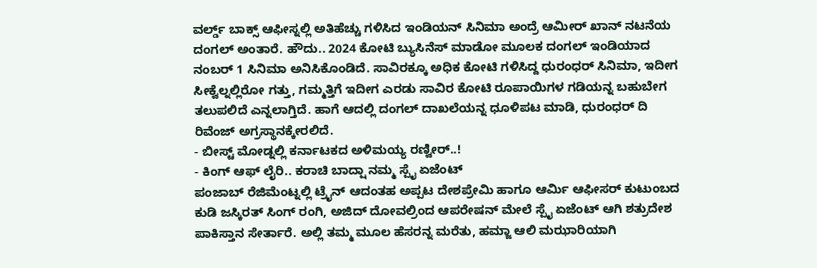ವರ್ಲ್ಡ್ ಬಾಕ್ಸ್ ಆಫೀಸ್ನಲ್ಲಿ ಅತಿಹೆಚ್ಚು ಗಳಿಸಿದ ಇಂಡಿಯನ್ ಸಿನಿಮಾ ಅಂದ್ರೆ ಆಮೀರ್ ಖಾನ್ ನಟನೆಯ ದಂಗಲ್ ಅಂತಾರೆ. ಹೌದು.. 2024 ಕೋಟಿ ಬ್ಯುಸಿನೆಸ್ ಮಾಡೋ ಮೂಲಕ ದಂಗಲ್ ಇಂಡಿಯಾದ ನಂಬರ್ 1 ಸಿನಿಮಾ ಅನಿಸಿಕೊಂಡಿದೆ. ಸಾವಿರಕ್ಕೂ ಅಧಿಕ ಕೋಟಿ ಗಳಿಸಿದ್ದ ಧುರಂಧರ್ ಸಿನಿಮಾ, ಇದೀಗ ಸೀಕ್ವೆಲ್ನಲ್ಲಿರೋ ಗತ್ತು, ಗಮ್ಮತ್ತಿಗೆ ಇದೀಗ ಎರಡು ಸಾವಿರ ಕೋಟಿ ರೂಪಾಯಿಗಳ ಗಡಿಯನ್ನ ಬಹುಬೇಗ ತಲುಪಲಿದೆ ಎನ್ನಲಾಗ್ತಿದೆ. ಹಾಗೆ ಆದಲ್ಲಿ ದಂಗಲ್ ದಾಖಲೆಯನ್ನ ಧೂಳಿಪಟ ಮಾಡಿ, ಧುರಂಧರ್ ದಿ ರಿವೆಂಜ್ ಅಗ್ರಸ್ಥಾನಕ್ಕೇರಲಿದೆ.
- ಬೀಸ್ಟ್ ಮೋಡ್ನಲ್ಲಿ ಕರ್ನಾಟಕದ ಅಳಿಮಯ್ಯ ರಣ್ವೀರ್..!
- ಕಿಂಗ್ ಆಫ್ ಲೈರಿ.. ಕರಾಚಿ ಬಾದ್ಷಾ ನಮ್ಮ ಸ್ಪೈ ಏಜೆಂಟ್
ಪಂಜಾಬ್ ರೆಜಿಮೆಂಟ್ನಲ್ಲಿ ಟ್ರೈನ್ ಆದಂತಹ ಅಪ್ಪಟ ದೇಶಪ್ರೇಮಿ ಹಾಗೂ ಆರ್ಮಿ ಆಫೀಸರ್ ಕುಟುಂಬದ ಕುಡಿ ಜಸ್ಕಿರತ್ ಸಿಂಗ್ ರಂಗಿ, ಅಜಿದ್ ದೋವಲ್ರಿಂದ ಆಪರೇಷನ್ ಮೇಲೆ ಸ್ಪೈ ಏಜೆಂಟ್ ಆಗಿ ಶತ್ರುದೇಶ ಪಾಕಿಸ್ತಾನ ಸೇರ್ತಾರೆ. ಅಲ್ಲಿ ತಮ್ಮ ಮೂಲ ಹೆಸರನ್ನ ಮರೆತು, ಹಮ್ಜಾ ಆಲಿ ಮಝಾರಿಯಾಗಿ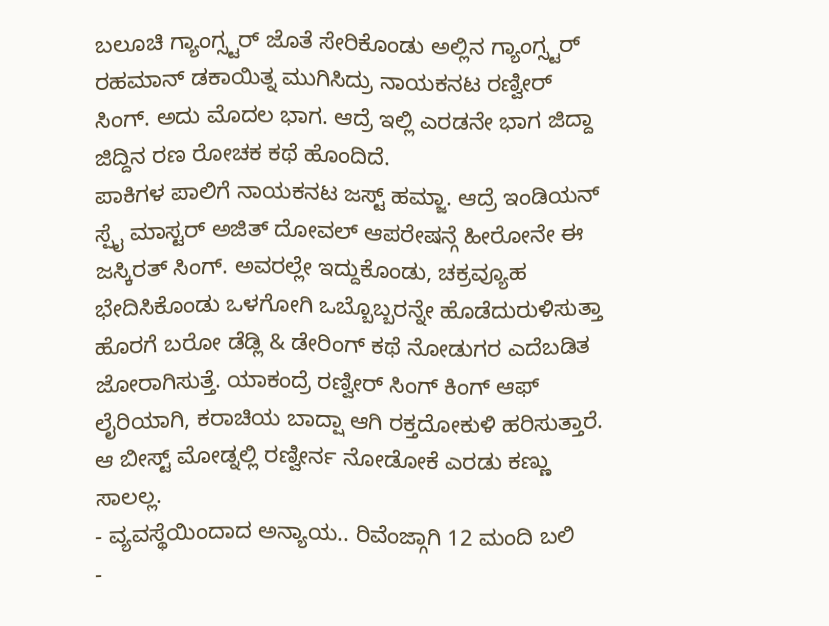ಬಲೂಚಿ ಗ್ಯಾಂಗ್ಸ್ಟರ್ ಜೊತೆ ಸೇರಿಕೊಂಡು ಅಲ್ಲಿನ ಗ್ಯಾಂಗ್ಸ್ಟರ್ ರಹಮಾನ್ ಡಕಾಯಿತ್ನ ಮುಗಿಸಿದ್ರು ನಾಯಕನಟ ರಣ್ವೀರ್ ಸಿಂಗ್. ಅದು ಮೊದಲ ಭಾಗ. ಆದ್ರೆ ಇಲ್ಲಿ ಎರಡನೇ ಭಾಗ ಜಿದ್ದಾ ಜಿದ್ದಿನ ರಣ ರೋಚಕ ಕಥೆ ಹೊಂದಿದೆ.
ಪಾಕಿಗಳ ಪಾಲಿಗೆ ನಾಯಕನಟ ಜಸ್ಟ್ ಹಮ್ಜಾ. ಆದ್ರೆ ಇಂಡಿಯನ್ ಸ್ಪೈ ಮಾಸ್ಟರ್ ಅಜಿತ್ ದೋವಲ್ ಆಪರೇಷನ್ಗೆ ಹೀರೋನೇ ಈ ಜಸ್ಕಿರತ್ ಸಿಂಗ್. ಅವರಲ್ಲೇ ಇದ್ದುಕೊಂಡು, ಚಕ್ರವ್ಯೂಹ ಭೇದಿಸಿಕೊಂಡು ಒಳಗೋಗಿ ಒಬ್ಬೊಬ್ಬರನ್ನೇ ಹೊಡೆದುರುಳಿಸುತ್ತಾ ಹೊರಗೆ ಬರೋ ಡೆಡ್ಲಿ & ಡೇರಿಂಗ್ ಕಥೆ ನೋಡುಗರ ಎದೆಬಡಿತ ಜೋರಾಗಿಸುತ್ತೆ. ಯಾಕಂದ್ರೆ ರಣ್ವೀರ್ ಸಿಂಗ್ ಕಿಂಗ್ ಆಫ್ ಲೈರಿಯಾಗಿ, ಕರಾಚಿಯ ಬಾದ್ಷಾ ಆಗಿ ರಕ್ತದೋಕುಳಿ ಹರಿಸುತ್ತಾರೆ. ಆ ಬೀಸ್ಟ್ ಮೋಡ್ನಲ್ಲಿ ರಣ್ವೀರ್ನ ನೋಡೋಕೆ ಎರಡು ಕಣ್ಣು ಸಾಲಲ್ಲ.
- ವ್ಯವಸ್ಥೆಯಿಂದಾದ ಅನ್ಯಾಯ.. ರಿವೆಂಜ್ಗಾಗಿ 12 ಮಂದಿ ಬಲಿ
-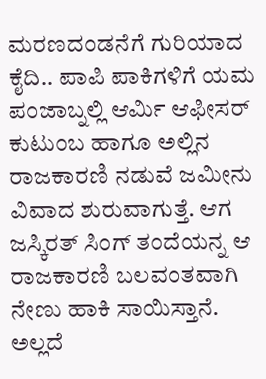ಮರಣದಂಡನೆಗೆ ಗುರಿಯಾದ ಕೈದಿ.. ಪಾಪಿ ಪಾಕಿಗಳಿಗೆ ಯಮ
ಪಂಜಾಬ್ನಲ್ಲಿ ಆರ್ಮಿ ಆಫೀಸರ್ ಕುಟುಂಬ ಹಾಗೂ ಅಲ್ಲಿನ ರಾಜಕಾರಣಿ ನಡುವೆ ಜಮೀನು ವಿವಾದ ಶುರುವಾಗುತ್ತೆ. ಆಗ ಜಸ್ಕಿರತ್ ಸಿಂಗ್ ತಂದೆಯನ್ನ ಆ ರಾಜಕಾರಣಿ ಬಲವಂತವಾಗಿ ನೇಣು ಹಾಕಿ ಸಾಯಿಸ್ತಾನೆ. ಅಲ್ಲದೆ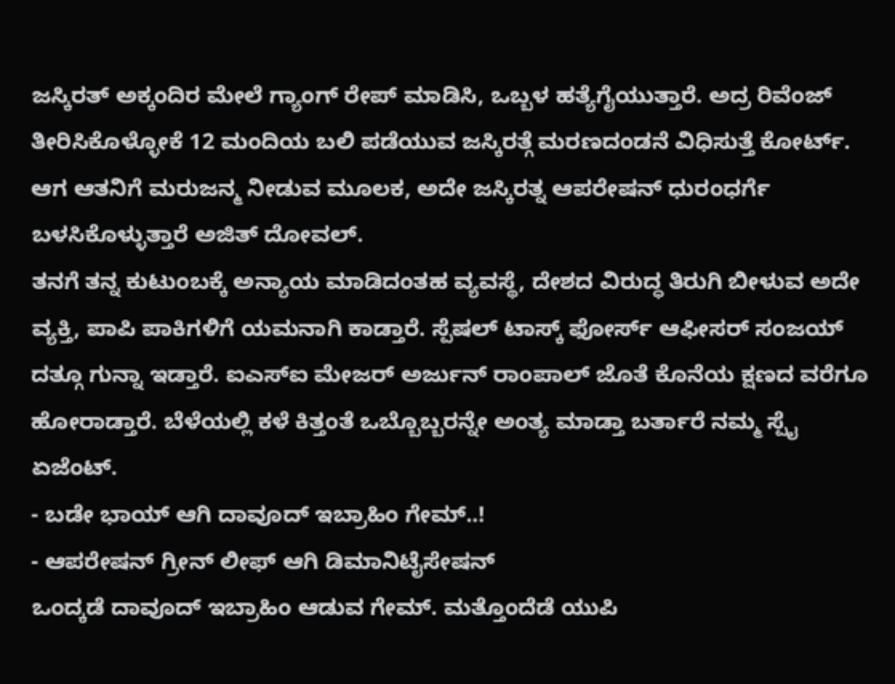ಜಸ್ಕಿರತ್ ಅಕ್ಕಂದಿರ ಮೇಲೆ ಗ್ಯಾಂಗ್ ರೇಪ್ ಮಾಡಿಸಿ, ಒಬ್ಬಳ ಹತ್ಯೆಗೈಯುತ್ತಾರೆ. ಅದ್ರ ರಿವೆಂಜ್ ತೀರಿಸಿಕೊಳ್ಳೋಕೆ 12 ಮಂದಿಯ ಬಲಿ ಪಡೆಯುವ ಜಸ್ಕಿರತ್ಗೆ ಮರಣದಂಡನೆ ವಿಧಿಸುತ್ತೆ ಕೋರ್ಟ್. ಆಗ ಆತನಿಗೆ ಮರುಜನ್ಮ ನೀಡುವ ಮೂಲಕ, ಅದೇ ಜಸ್ಕಿರತ್ನ ಆಪರೇಷನ್ ಧುರಂಧರ್ಗೆ ಬಳಸಿಕೊಳ್ಳುತ್ತಾರೆ ಅಜಿತ್ ದೋವಲ್.
ತನಗೆ ತನ್ನ ಕುಟುಂಬಕ್ಕೆ ಅನ್ಯಾಯ ಮಾಡಿದಂತಹ ವ್ಯವಸ್ಥೆ, ದೇಶದ ವಿರುದ್ಧ ತಿರುಗಿ ಬೀಳುವ ಅದೇ ವ್ಯಕ್ತಿ, ಪಾಪಿ ಪಾಕಿಗಳಿಗೆ ಯಮನಾಗಿ ಕಾಡ್ತಾರೆ. ಸ್ಪೆಷಲ್ ಟಾಸ್ಕ್ ಫೋರ್ಸ್ ಆಫೀಸರ್ ಸಂಜಯ್ ದತ್ಗೂ ಗುನ್ನಾ ಇಡ್ತಾರೆ. ಐಎಸ್ಐ ಮೇಜರ್ ಅರ್ಜುನ್ ರಾಂಪಾಲ್ ಜೊತೆ ಕೊನೆಯ ಕ್ಷಣದ ವರೆಗೂ ಹೋರಾಡ್ತಾರೆ. ಬೆಳೆಯಲ್ಲಿ ಕಳೆ ಕಿತ್ತಂತೆ ಒಬ್ಬೊಬ್ಬರನ್ನೇ ಅಂತ್ಯ ಮಾಡ್ತಾ ಬರ್ತಾರೆ ನಮ್ಮ ಸ್ಪೈ ಏಜೆಂಟ್.
- ಬಡೇ ಭಾಯ್ ಆಗಿ ದಾವೂದ್ ಇಬ್ರಾಹಿಂ ಗೇಮ್..!
- ಆಪರೇಷನ್ ಗ್ರೀನ್ ಲೀಫ್ ಆಗಿ ಡಿಮಾನಿಟೈಸೇಷನ್
ಒಂದ್ಕಡೆ ದಾವೂದ್ ಇಬ್ರಾಹಿಂ ಆಡುವ ಗೇಮ್. ಮತ್ತೊಂದೆಡೆ ಯುಪಿ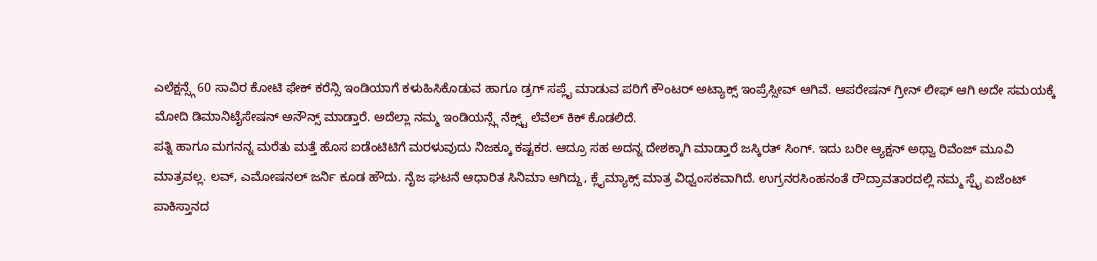ಎಲೆಕ್ಷನ್ಸ್ಗೆ 60 ಸಾವಿರ ಕೋಟಿ ಫೇಕ್ ಕರೆನ್ಸಿ ಇಂಡಿಯಾಗೆ ಕಳುಹಿಸಿಕೊಡುವ ಹಾಗೂ ಡ್ರಗ್ ಸಪ್ಲೈ ಮಾಡುವ ಪರಿಗೆ ಕೌಂಟರ್ ಅಟ್ಯಾಕ್ಸ್ ಇಂಪ್ರೆಸ್ಸೀವ್ ಆಗಿವೆ. ಆಪರೇಷನ್ ಗ್ರೀನ್ ಲೀಫ್ ಆಗಿ ಅದೇ ಸಮಯಕ್ಕೆ ಮೋದಿ ಡಿಮಾನಿಟೈಸೇಷನ್ ಅನೌನ್ಸ್ ಮಾಡ್ತಾರೆ. ಅದೆಲ್ಲಾ ನಮ್ಮ ಇಂಡಿಯನ್ಸ್ಗೆ ನೆಕ್ಸ್ಟ್ ಲೆವೆಲ್ ಕಿಕ್ ಕೊಡಲಿದೆ.
ಪತ್ನಿ ಹಾಗೂ ಮಗನನ್ನ ಮರೆತು ಮತ್ತೆ ಹೊಸ ಐಡೆಂಟಿಟಿಗೆ ಮರಳುವುದು ನಿಜಕ್ಕೂ ಕಷ್ಟಕರ. ಆದ್ರೂ ಸಹ ಅದನ್ನ ದೇಶಕ್ಕಾಗಿ ಮಾಡ್ತಾರೆ ಜಸ್ಕಿರತ್ ಸಿಂಗ್. ಇದು ಬರೀ ಆ್ಯಕ್ಷನ್ ಅಥ್ವಾ ರಿವೆಂಜ್ ಮೂವಿ ಮಾತ್ರವಲ್ಲ. ಲವ್, ಎಮೋಷನಲ್ ಜರ್ನಿ ಕೂಡ ಹೌದು. ನೈಜ ಘಟನೆ ಆಧಾರಿತ ಸಿನಿಮಾ ಆಗಿದ್ದು, ಕ್ಲೈಮ್ಯಾಕ್ಸ್ ಮಾತ್ರ ವಿಧ್ವಂಸಕವಾಗಿದೆ. ಉಗ್ರನರಸಿಂಹನಂತೆ ರೌದ್ರಾವತಾರದಲ್ಲಿ ನಮ್ಮ ಸ್ಪೈ ಏಜೆಂಟ್ ಪಾಕಿಸ್ತಾನದ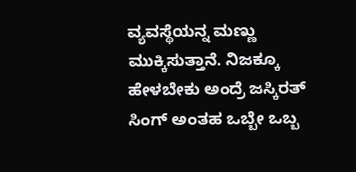ವ್ಯವಸ್ಥೆಯನ್ನ ಮಣ್ಣು ಮುಕ್ಕಿಸುತ್ತಾನೆ. ನಿಜಕ್ಕೂ ಹೇಳಬೇಕು ಅಂದ್ರೆ ಜಸ್ಕಿರತ್ ಸಿಂಗ್ ಅಂತಹ ಒಬ್ಬೇ ಒಬ್ಬ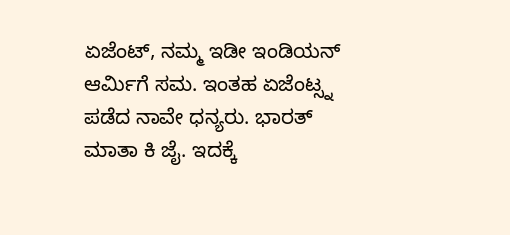ಏಜೆಂಟ್, ನಮ್ಮ ಇಡೀ ಇಂಡಿಯನ್ ಆರ್ಮಿಗೆ ಸಮ. ಇಂತಹ ಏಜೆಂಟ್ಸ್ನ ಪಡೆದ ನಾವೇ ಧನ್ಯರು. ಭಾರತ್ ಮಾತಾ ಕಿ ಜೈ. ಇದಕ್ಕೆ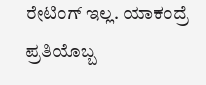ರೇಟಿಂಗ್ ಇಲ್ಲ. ಯಾಕಂದ್ರೆ ಪ್ರತಿಯೊಬ್ಬ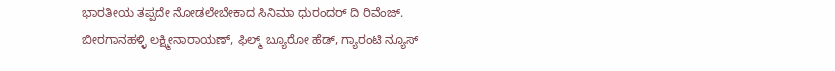ಭಾರತೀಯ ತಪ್ಪದೇ ನೋಡಲೇಬೇಕಾದ ಸಿನಿಮಾ ಧುರಂದರ್ ದಿ ರಿವೆಂಜ್.
ಬೀರಗಾನಹಳ್ಳಿ ಲಕ್ಷ್ಮೀನಾರಾಯಣ್, ಫಿಲ್ಮ್ ಬ್ಯೂರೋ ಹೆಡ್, ಗ್ಯಾರಂಟಿ ನ್ಯೂಸ್